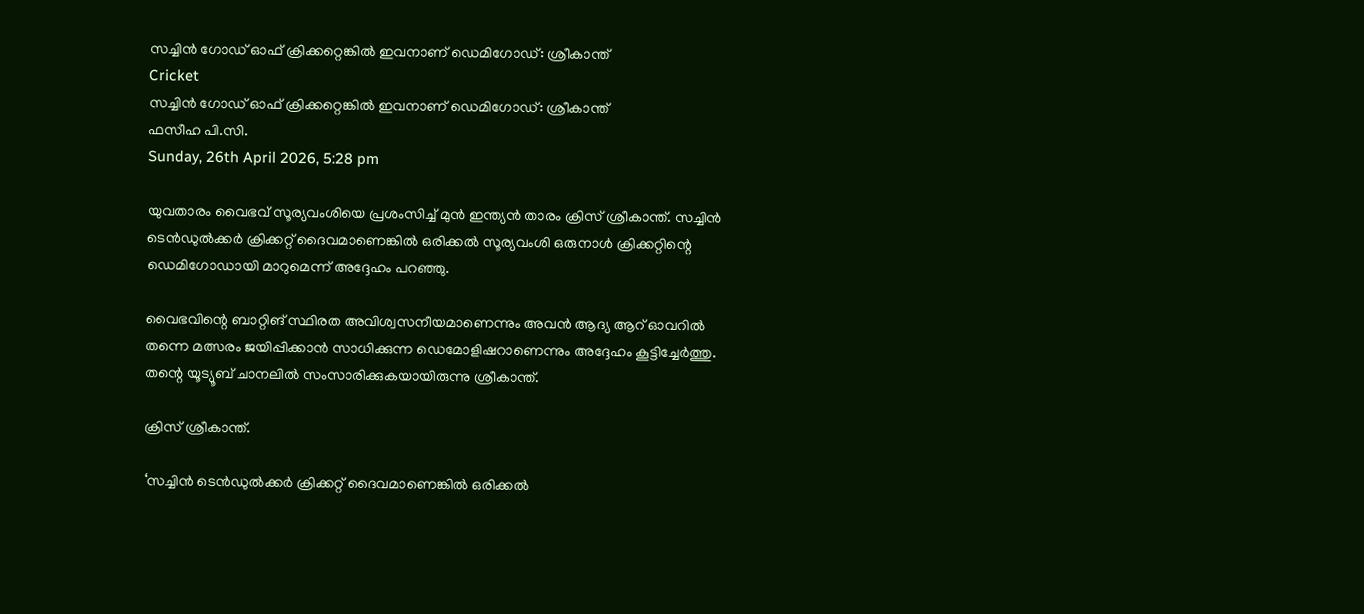സച്ചിന്‍ ഗോഡ് ഓഫ് ക്രിക്കറ്റെങ്കില്‍ ഇവനാണ് ഡെമിഗോഡ്: ശ്രീകാന്ത്
Cricket
സച്ചിന്‍ ഗോഡ് ഓഫ് ക്രിക്കറ്റെങ്കില്‍ ഇവനാണ് ഡെമിഗോഡ്: ശ്രീകാന്ത്
ഫസീഹ പി.സി.
Sunday, 26th April 2026, 5:28 pm

യുവതാരം വൈഭവ് സൂര്യവംശിയെ പ്രശംസിച്ച് മുന്‍ ഇന്ത്യന്‍ താരം ക്രിസ് ശ്രീകാന്ത്. സച്ചിന്‍ ടെന്‍ഡുല്‍ക്കര്‍ ക്രിക്കറ്റ് ദൈവമാണെങ്കില്‍ ഒരിക്കല്‍ സൂര്യവംശി ഒരുനാള്‍ ക്രിക്കറ്റിന്റെ ഡെമിഗോഡായി മാറുമെന്ന് അദ്ദേഹം പറഞ്ഞു.

വൈഭവിന്റെ ബാറ്റിങ് സ്ഥിരത അവിശ്വസനീയമാണെന്നും അവന്‍ ആദ്യ ആറ് ഓവറില്‍ തന്നെ മത്സരം ജയിപ്പിക്കാന്‍ സാധിക്കുന്ന ഡെമോളിഷറാണെന്നും അദ്ദേഹം കൂട്ടിച്ചേര്‍ത്തു. തന്റെ യൂട്യൂബ് ചാനലില്‍ സംസാരിക്കുകയായിരുന്നു ശ്രീകാന്ത്.

ക്രിസ് ശ്രീകാന്ത്.

‘സച്ചിന്‍ ടെന്‍ഡുല്‍ക്കര്‍ ക്രിക്കറ്റ് ദൈവമാണെങ്കില്‍ ഒരിക്കല്‍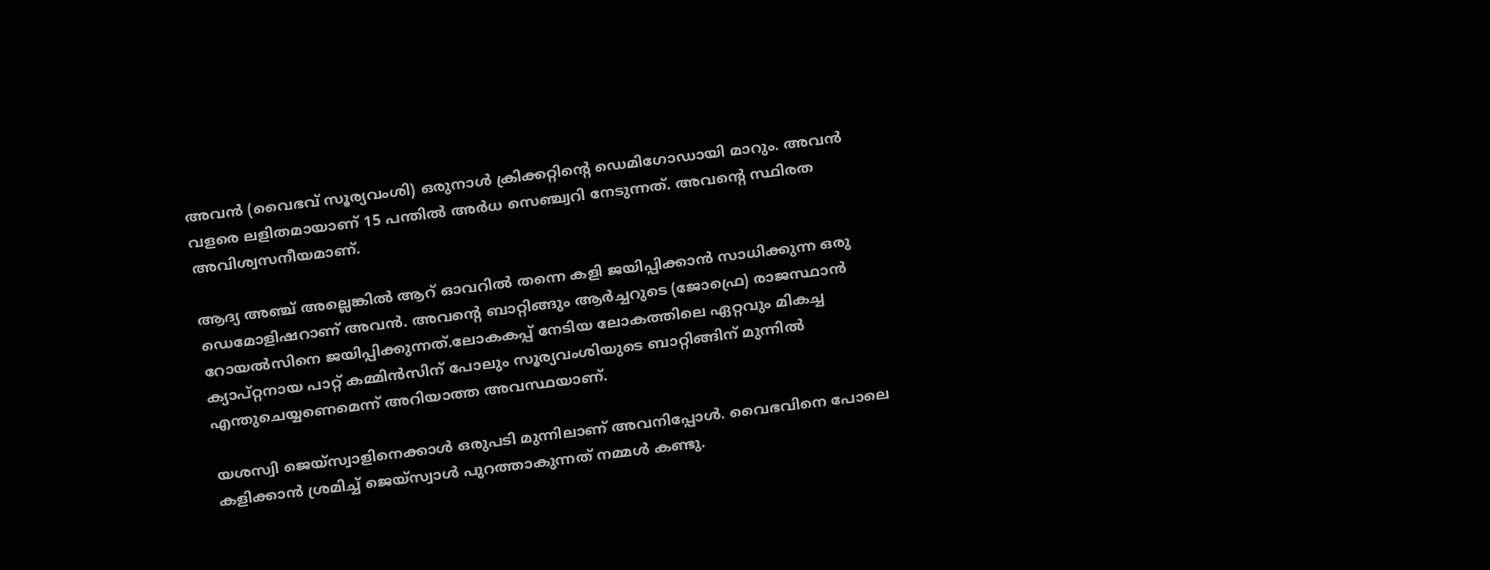അവന്‍ (വൈഭവ് സൂര്യവംശി) ഒരുനാള്‍ ക്രിക്കറ്റിന്റെ ഡെമിഗോഡായി മാറും. അവന്‍ വളരെ ലളിതമായാണ് 15 പന്തില്‍ അര്‍ധ സെഞ്ച്വറി നേടുന്നത്. അവന്റെ സ്ഥിരത അവിശ്വസനീയമാണ്.

ആദ്യ അഞ്ച് അല്ലെങ്കില്‍ ആറ് ഓവറില്‍ തന്നെ കളി ജയിപ്പിക്കാന്‍ സാധിക്കുന്ന ഒരു ഡെമോളിഷറാണ് അവന്‍. അവന്റെ ബാറ്റിങ്ങും ആര്‍ച്ചറുടെ (ജോഫ്രെ) രാജസ്ഥാന്‍ റോയല്‍സിനെ ജയിപ്പിക്കുന്നത്.ലോകകപ്പ് നേടിയ ലോകത്തിലെ ഏറ്റവും മികച്ച ക്യാപ്റ്റനായ പാറ്റ് കമ്മിന്‍സിന് പോലും സൂര്യവംശിയുടെ ബാറ്റിങ്ങിന് മുന്നില്‍ എന്തുചെയ്യണെമെന്ന് അറിയാത്ത അവസ്ഥയാണ്.

യശസ്വി ജെയ്‌സ്വാളിനെക്കാള്‍ ഒരുപടി മുന്നിലാണ് അവനിപ്പോള്‍. വൈഭവിനെ പോലെ കളിക്കാന്‍ ശ്രമിച്ച് ജെയ്സ്വാള്‍ പുറത്താകുന്നത് നമ്മള്‍ കണ്ടു.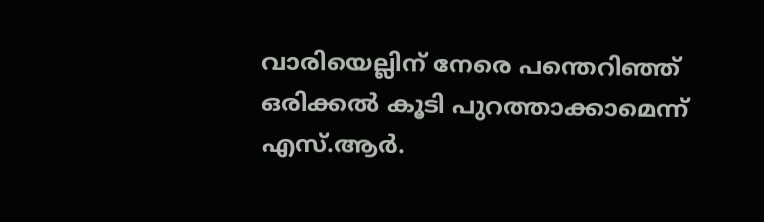വാരിയെല്ലിന് നേരെ പന്തെറിഞ്ഞ് ഒരിക്കല്‍ കൂടി പുറത്താക്കാമെന്ന് എസ്.ആര്‍.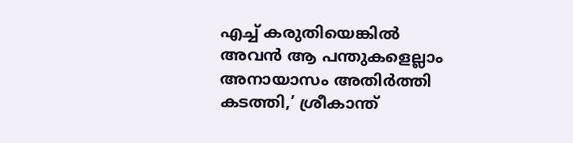എച്ച് കരുതിയെങ്കില്‍ അവന്‍ ആ പന്തുകളെല്ലാം അനായാസം അതിര്‍ത്തി കടത്തി,’ ശ്രീകാന്ത്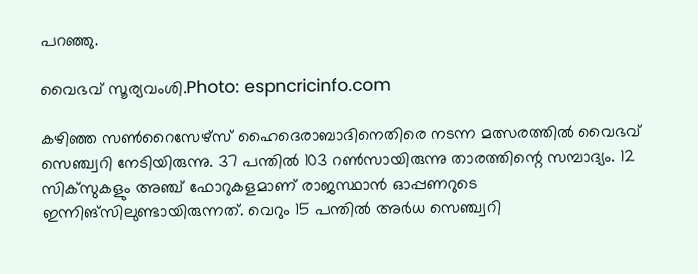പറഞ്ഞു.

വൈഭവ് സൂര്യവംശി.Photo: espncricinfo.com

കഴിഞ്ഞ സണ്‍റൈസേഴ്സ് ഹൈദെരാബാദിനെതിരെ നടന്ന മത്സരത്തില്‍ വൈഭവ് സെഞ്ച്വറി നേടിയിരുന്നു. 37 പന്തില്‍ 103 റണ്‍സായിരുന്നു താരത്തിന്റെ സമ്പാദ്യം. 12 സിക്‌സുകളും അഞ്ച് ഫോറുകളമാണ് രാജസ്ഥാന്‍ ഓപ്പണറുടെ ഇന്നിങ്സിലുണ്ടായിരുന്നത്. വെറും 15 പന്തില്‍ അര്‍ധ സെഞ്ച്വറി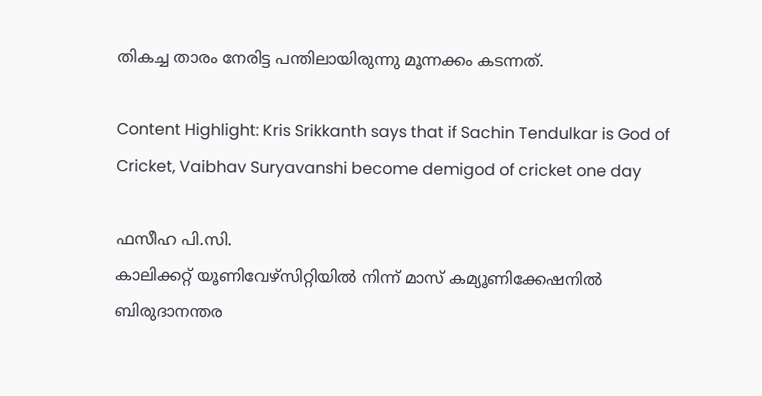തികച്ച താരം നേരിട്ട പന്തിലായിരുന്നു മൂന്നക്കം കടന്നത്.

Content Highlight: Kris Srikkanth says that if Sachin Tendulkar is God of Cricket, Vaibhav Suryavanshi become demigod of cricket one day

ഫസീഹ പി.സി.
കാലിക്കറ്റ് യൂണിവേഴ്‌സിറ്റിയില്‍ നിന്ന് മാസ് കമ്യൂണിക്കേഷനില്‍ ബിരുദാനന്തര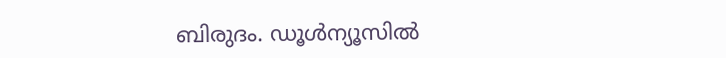ബിരുദം. ഡൂള്‍ന്യൂസില്‍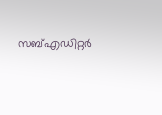സബ്എഡിറ്റര്‍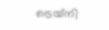ട്രെയ്‌നി